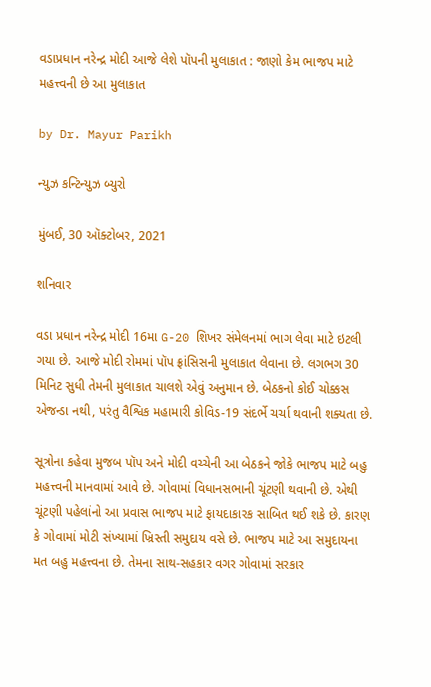વડાપ્રધાન નરેન્દ્ર મોદી આજે લેશે પૉપની મુલાકાત : જાણો કેમ ભાજપ માટે મહત્ત્વની છે આ મુલાકાત

by Dr. Mayur Parikh

ન્યુઝ કન્ટિન્યુઝ બ્યુરો

મુંબઈ, 30 ઑક્ટોબર, 2021

શનિવાર

વડા પ્રધાન નરેન્દ્ર મોદી 16મા G-20 શિખર સંમેલનમાં ભાગ લેવા માટે ઇટલી ગયા છે. આજે મોદી રોમમાં પૉપ ફ્રાંસિસની મુલાકાત લેવાના છે. લગભગ 30 મિનિટ સુધી તેમની મુલાકાત ચાલશે એવું અનુમાન છે. બેઠકનો કોઈ ચોક્કસ એજન્ડા નથી, પરંતુ વૈશ્વિક મહામારી કોવિડ-19 સંદર્ભે ચર્ચા થવાની શક્યતા છે.

સૂત્રોના કહેવા મુજબ પૉપ અને મોદી વચ્ચેની આ બેઠકને જોકે ભાજપ માટે બહુ મહત્ત્વની માનવામાં આવે છે. ગોવામાં વિધાનસભાની ચૂંટણી થવાની છે. એથી ચૂંટણી પહેલાંનો આ પ્રવાસ ભાજપ માટે ફાયદાકારક સાબિત થઈ શકે છે. કારણ કે ગોવામાં મોટી સંખ્યામાં ખ્રિસ્તી સમુદાય વસે છે. ભાજપ માટે આ સમુદાયના મત બહુ મહત્ત્વના છે. તેમના સાથ-સહકાર વગર ગોવામાં સરકાર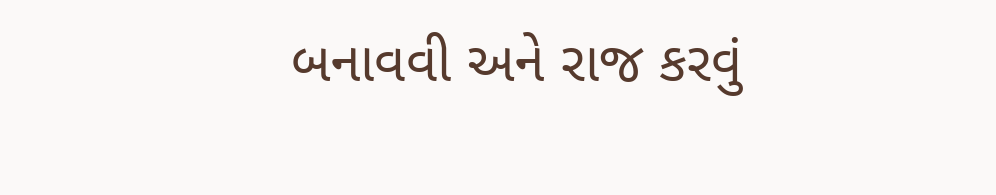બનાવવી અને રાજ કરવું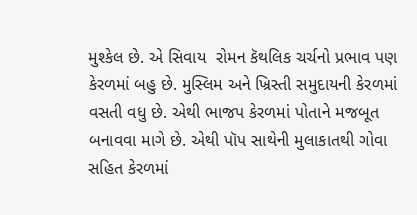મુશ્કેલ છે. એ સિવાય  રોમન કૅથલિક ચર્ચનો પ્રભાવ પણ કેરળમાં બહુ છે. મુસ્લિમ અને ખ્રિસ્તી સમુદાયની કેરળમાં વસતી વધુ છે. એથી ભાજપ કેરળમાં પોતાને મજબૂત બનાવવા માગે છે. એથી પૉપ સાથેની મુલાકાતથી ગોવા સહિત કેરળમાં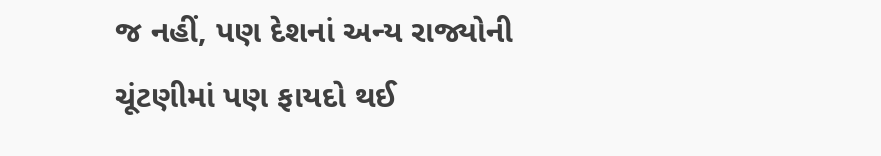જ નહીં, પણ દેશનાં અન્ય રાજ્યોની ચૂંટણીમાં પણ ફાયદો થઈ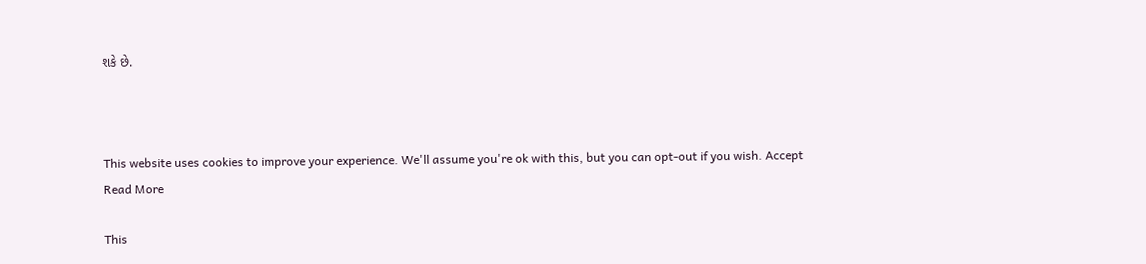શકે છે.



This website uses cookies to improve your experience. We'll assume you're ok with this, but you can opt-out if you wish. Accept Read More

This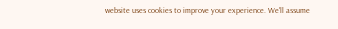website uses cookies to improve your experience. We'll assume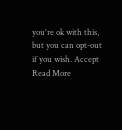you're ok with this, but you can opt-out if you wish. Accept Read More